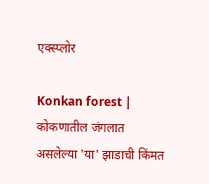एक्स्प्लोर

Konkan forest | कोकणातील जंगलात असलेल्या 'या' झाडाची किंमत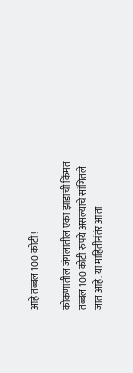आहे तब्बल 100 कोटी!

कोकणातील जंगलातील एका झाडाची किंमत तब्बल 100 कोटी रुपये असल्याचे सांगितले जात आहे. या माहितीनंतंर आता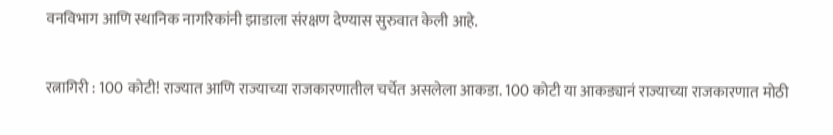वनविभाग आणि स्थानिक नागरिकांनी झाडाला संरक्षण देण्यास सुरुवात केली आहे.

रत्नागिरी : 100 कोटी! राज्यात आणि राज्याच्या राजकारणातील चर्चेत असलेला आकडा. 100 कोटी या आकड्यानं राज्याच्या राजकारणात मोठी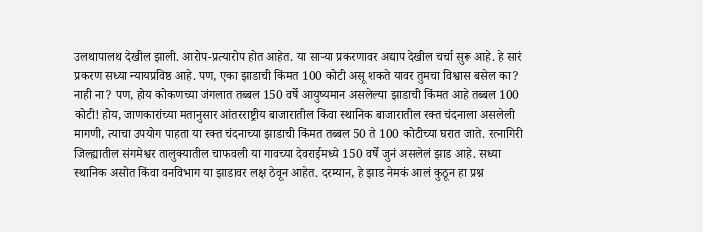उलथापालथ देखील झाली. आरोप-प्रत्यारोप होत आहेत. या साऱ्या प्रकरणावर अद्याप देखील चर्चा सुरू आहे. हे सारं प्रकरण सध्या न्यायप्रविष्ठ आहे. पण, एका झाडाची किंमत 100 कोटी असू शकते यावर तुमचा विश्वास बसेल का? नाही ना? पण, होय कोकणच्या जंगलात तब्बल 150 वर्षे आयुष्यमान असलेल्या झाडाची किंमत आहे तब्बल 100 कोटी! होय, जाणकारांच्या मतानुसार आंतरराष्ट्रीय बाजारातील किंवा स्थानिक बाजारातील रक्त चंदनाला असलेली मागणी, त्याचा उपयोग पाहता या रक्त चंदनाच्या झाडाची किंमत तब्बल 50 ते 100 कोटीच्या घरात जाते. रत्नागिरी जिल्ह्यातील संगमेश्वर तालुक्यातील चाफवली या गावच्या देवराईमध्ये 150 वर्षे जुनं असलेलं झाड आहे. सध्या स्थानिक असोत किंवा वनविभाग या झाडावर लक्ष ठेवून आहेत. दरम्यान, हे झाड नेमकं आलं कुठून हा प्रश्न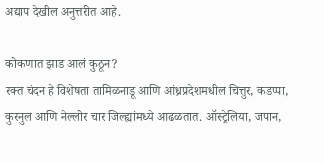अद्याप देखील अनुत्तरीत आहे.

कोकणात झाड आलं कुठून?
रक्त चंदन हे विशेषता तामिळनाडू आणि आंध्रप्रदेशमधील चित्तुर, कडप्पा, कुरनुल आणि नेल्लोर चार जिल्ह्यांमध्ये आढळतात. ऑस्ट्रेलिया, जपान,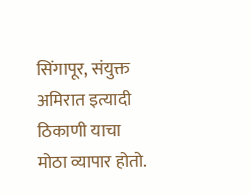सिंगापूर, संयुक्त अमिरात इत्यादी ठिकाणी याचा मोठा व्यापार होतो.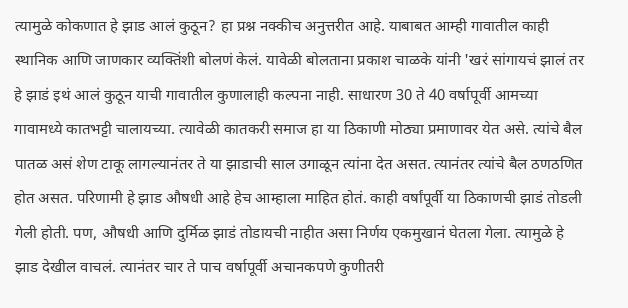त्यामुळे कोकणात हे झाड आलं कुठून? हा प्रश्न नक्कीच अनुत्तरीत आहे. याबाबत आम्ही गावातील काही स्थानिक आणि जाणकार व्यक्तिंशी बोलणं केलं. यावेळी बोलताना प्रकाश चाळके यांनी 'खरं सांगायचं झालं तर हे झाडं इथं आलं कुठून याची गावातील कुणालाही कल्पना नाही. साधारण 30 ते 40 वर्षापूर्वी आमच्या गावामध्ये कातभट्टी चालायच्या. त्यावेळी कातकरी समाज हा या ठिकाणी मोठ्या प्रमाणावर येत असे. त्यांचे बैल पातळ असं शेण टाकू लागल्यानंतर ते या झाडाची साल उगाळून त्यांना देत असत. त्यानंतर त्यांचे बैल ठणठणित होत असत. परिणामी हे झाड औषधी आहे हेच आम्हाला माहित होतं. काही वर्षांपूर्वी या ठिकाणची झाडं तोडली गेली होती. पण, औषधी आणि दुर्मिळ झाडं तोडायची नाहीत असा निर्णय एकमुखानं घेतला गेला. त्यामुळे हे झाड देखील वाचलं. त्यानंतर चार ते पाच वर्षापूर्वी अचानकपणे कुणीतरी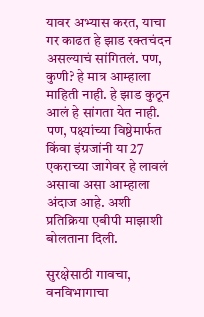यावर अभ्यास करत, याचा गर काढत हे झाड रक्तचंदन असल्याचं सांगितलं. पण, कुणी? हे मात्र आम्हाला माहिती नाही. हे झाड कुठून आलं हे सांगता येत नाही. पण, पक्ष्यांच्या विष्ठेमार्फत किंवा इंग्रजांनी या 27 एकराच्या जागेवर हे लावलं असावा असा आम्हाला अंदाज आहे. अशी प्रतिक्रिया एबीपी माझाशी बोलताना दिली.

सुरक्षेसाठी गावचा, वनविभागाचा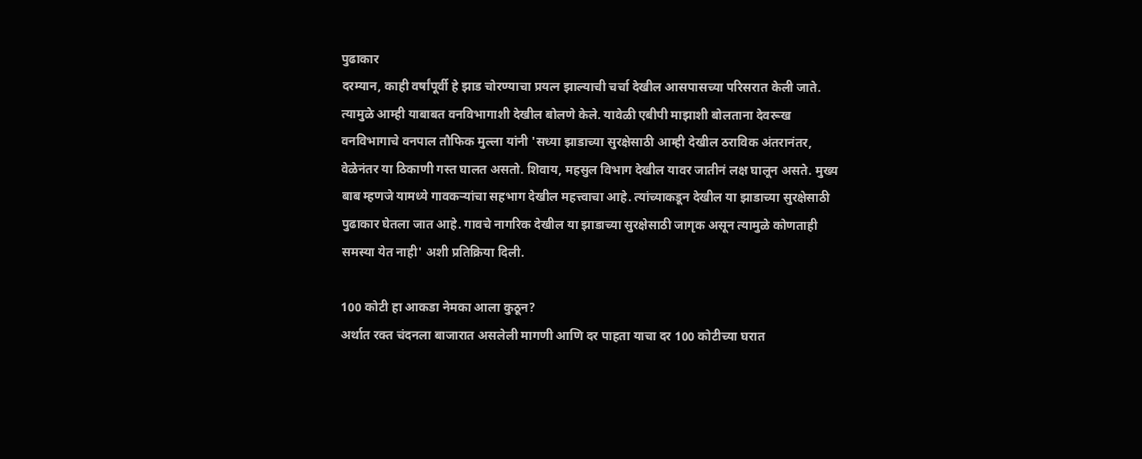पुढाकार
दरम्यान, काही वर्षांपूर्वी हे झाड चोरण्याचा प्रयत्न झाल्याची चर्चा देखील आसपासच्या परिसरात केली जाते. त्यामुळे आम्ही याबाबत वनविभागाशी देखील बोलणे केले. यावेळी एबीपी माझाशी बोलताना देवरूख वनविभागाचे वनपाल तौफिक मुल्ला यांनी 'सध्या झाडाच्या सुरक्षेसाठी आम्ही देखील ठराविक अंतरानंतर, वेळेनंतर या ठिकाणी गस्त घालत असतो. शिवाय, महसुल विभाग देखील यावर जातीनं लक्ष घालून असते. मुख्य बाब म्हणजे यामध्ये गावकऱ्यांचा सहभाग देखील महत्त्वाचा आहे. त्यांच्याकडून देखील या झाडाच्या सुरक्षेसाठी पुढाकार घेतला जात आहे. गावचे नागरिक देखील या झाडाच्या सुरक्षेसाठी जागृक असून त्यामुळे कोणताही समस्या येत नाही' अशी प्रतिक्रिया दिली.

100 कोटी हा आकडा नेमका आला कुठून?
अर्थात रक्त चंदनला बाजारात असलेली मागणी आणि दर पाहता याचा दर 100 कोटीच्या घरात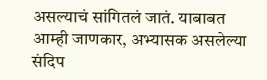असल्याचं सांगितलं जातं. याबाबत आम्ही जाणकार, अभ्यासक असलेल्या संदिप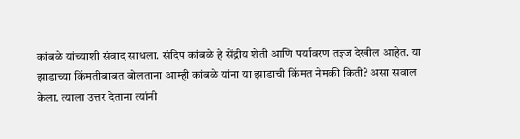कांबळे यांच्याशी संवाद साधला. संदिप कांबळे हे सेंद्रीय शेती आणि पर्यावरण तज्ञ्ज देखील आहेत. या झाडाच्या किंमतीबाबत बोलताना आम्ही कांबळे यांना या झाडाची किंमत नेमकी किती? असा सवाल केला. त्याला उत्तर देताना त्यांनी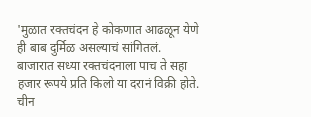'मुळात रक्तचंदन हे कोकणात आढळून येणे ही बाब दुर्मिळ असल्याचं सांगितलं. बाजारात सध्या रक्तचंदनाला पाच ते सहा हजार रूपये प्रति किलो या दरानं विक्री होते. चीन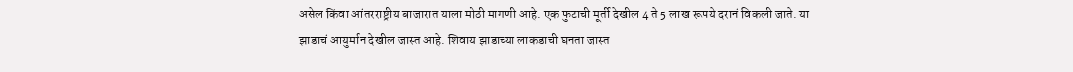असेल किंवा आंतरराष्ट्रीय बाजारात याला मोठी मागणी आहे. एक फुटाची मूर्ती देखील 4 ते 5 लाख रूपये दरानं विकली जाते. या झाडाचं आयुर्मान देखील जास्त आहे. शिवाय झाडाच्या लाकडाची घनता जास्त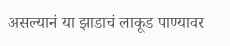असल्यानं या झाडाचं लाकूड पाण्यावर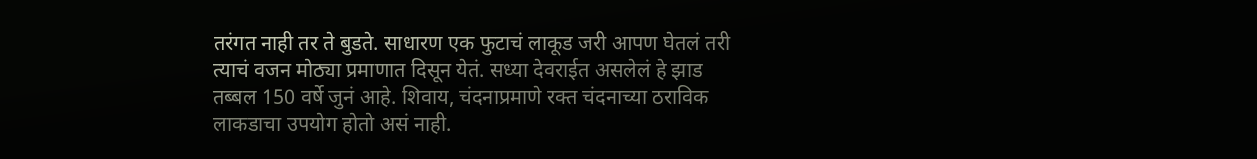तरंगत नाही तर ते बुडते. साधारण एक फुटाचं लाकूड जरी आपण घेतलं तरी त्याचं वजन मोठ्या प्रमाणात दिसून येतं. सध्या देवराईत असलेलं हे झाड तब्बल 150 वर्षे जुनं आहे. शिवाय, चंदनाप्रमाणे रक्त चंदनाच्या ठराविक लाकडाचा उपयोग होतो असं नाही.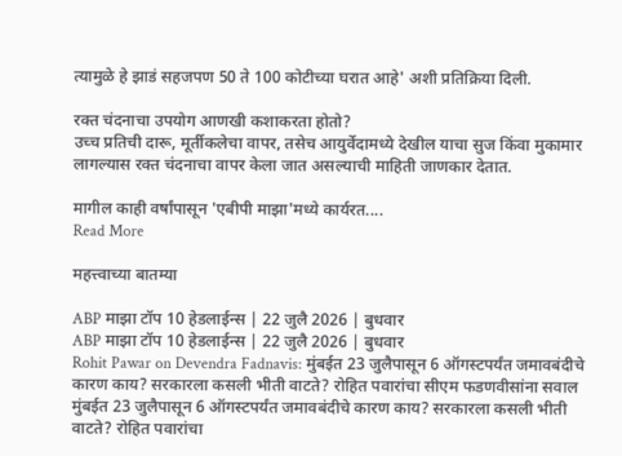त्यामुळे हे झाडं सहजपण 50 ते 100 कोटीच्या घरात आहे' अशी प्रतिक्रिया दिली.

रक्त चंदनाचा उपयोग आणखी कशाकरता होतो?
उच्च प्रतिची दारू, मूर्तीकलेचा वापर, तसेच आयुर्वेदामध्ये देखील याचा सुज किंवा मुकामार लागल्यास रक्त चंदनाचा वापर केला जात असल्याची माहिती जाणकार देतात.

मागील काही वर्षांपासून 'एबीपी माझा'मध्ये कार्यरत....
Read More

महत्त्वाच्या बातम्या

ABP माझा टॉप 10 हेडलाईन्स | 22 जुलै 2026 | बुधवार
ABP माझा टॉप 10 हेडलाईन्स | 22 जुलै 2026 | बुधवार
Rohit Pawar on Devendra Fadnavis: मुंबईत 23 जुलैपासून 6 ऑगस्टपर्यंत जमावबंदीचे कारण काय? सरकारला कसली भीती वाटते? रोहित पवारांचा सीएम फडणवीसांना सवाल
मुंबईत 23 जुलैपासून 6 ऑगस्टपर्यंत जमावबंदीचे कारण काय? सरकारला कसली भीती वाटते? रोहित पवारांचा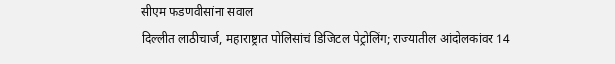सीएम फडणवीसांना सवाल
दिल्लीत लाठीचार्ज, महाराष्ट्रात पोलिसांचं डिजिटल पेट्रोलिंग; राज्यातील आंदोलकांवर 14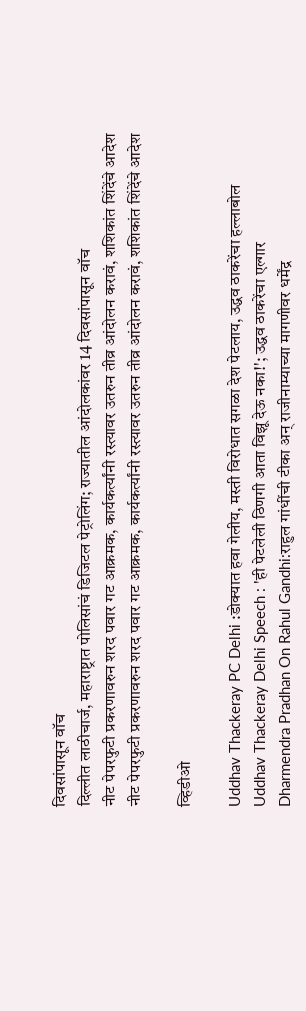दिवसांपासून वॉच
दिल्लीत लाठीचार्ज, महाराष्ट्रात पोलिसांचं डिजिटल पेट्रोलिंग; राज्यातील आंदोलकांवर 14 दिवसांपासून वॉच
नीट पेपरफुटी प्रकरणावरुन शरद पवार गट आक्रमक, कार्यकर्त्यांनी रस्त्यावर उतरुन तीव्र आंदोलन करावं, शशिकांत शिंदेंचे आदेश
नीट पेपरफुटी प्रकरणावरुन शरद पवार गट आक्रमक, कार्यकर्त्यांनी रस्त्यावर उतरुन तीव्र आंदोलन करावं, शशिकांत शिंदेंचे आदेश

व्हिडीओ

Uddhav Thackeray PC Delhi :डोक्यात हवा गेलीय, मस्ती विरोधात सगळा देश पेटलाय, उद्धव ठाकरेंचा हल्लाबोल
Uddhav Thackeray Delhi Speech : 'ही पेटलेली ठिणगी आता विझू देऊ नका!'; उद्धव ठाकरेंचा एल्गार
Dharmendra Pradhan On Rahul Gandhi:राहुल गांधींची टीका अन् राजीनाम्याच्या मागणीवर धर्मेंद्र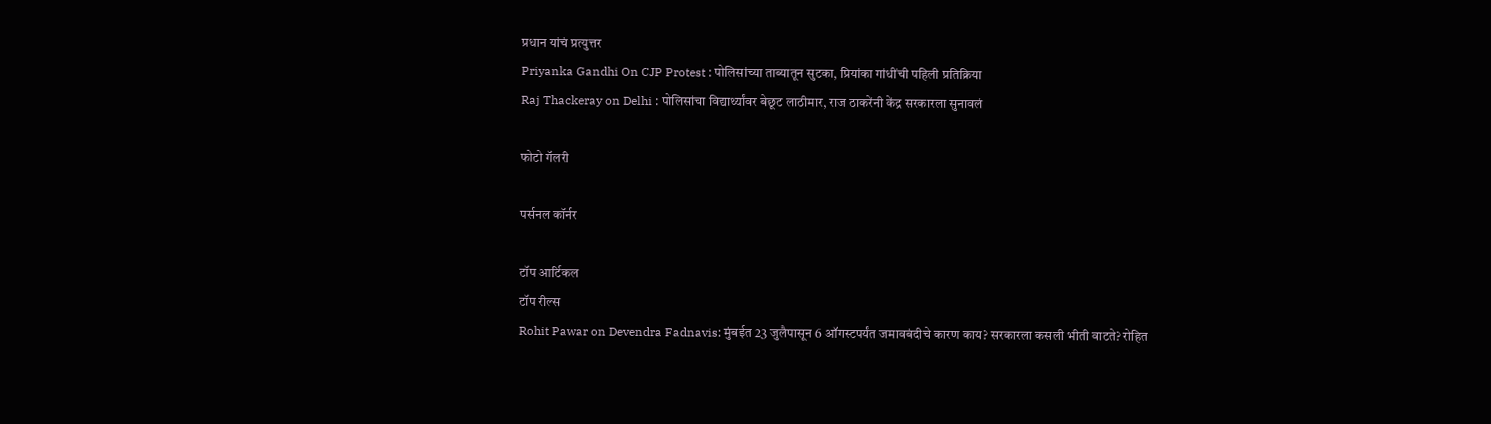प्रधान यांचं प्रत्युत्तर
Priyanka Gandhi On CJP Protest : पोलिसांच्या ताब्यातून सुटका, प्रियांका गांधींची पहिली प्रतिक्रिया
Raj Thackeray on Delhi : पोलिसांचा विद्यार्थ्यांवर बेछूट लाठीमार, राज ठाकरेंनी केंद्र सरकारला सुनावलं

फोटो गॅलरी

पर्सनल कॉर्नर

टॉप आर्टिकल
टॉप रील्स
Rohit Pawar on Devendra Fadnavis: मुंबईत 23 जुलैपासून 6 ऑगस्टपर्यंत जमावबंदीचे कारण काय? सरकारला कसली भीती वाटते? रोहित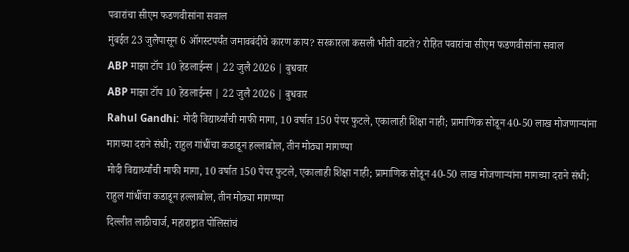पवारांचा सीएम फडणवीसांना सवाल
मुंबईत 23 जुलैपासून 6 ऑगस्टपर्यंत जमावबंदीचे कारण काय? सरकारला कसली भीती वाटते? रोहित पवारांचा सीएम फडणवीसांना सवाल
ABP माझा टॉप 10 हेडलाईन्स | 22 जुलै 2026 | बुधवार
ABP माझा टॉप 10 हेडलाईन्स | 22 जुलै 2026 | बुधवार
Rahul Gandhi: मोदी विद्यार्थ्यांची माफी मागा, 10 वर्षात 150 पेपर फुटले, एकालाही शिक्षा नाही; प्रामाणिक सोडून 40-50 लाख मोजणाऱ्यांना मागच्या दराने संधी; राहुल गांधींचा कडाडून हल्लाबोल, तीन मोठ्या मागण्या
मोदी विद्यार्थ्यांची माफी मागा, 10 वर्षात 150 पेपर फुटले, एकालाही शिक्षा नाही; प्रामाणिक सोडून 40-50 लाख मोजणाऱ्यांना मागच्या दराने संधी; राहुल गांधींचा कडाडून हल्लाबोल, तीन मोठ्या मागण्या
दिल्लीत लाठीचार्ज, महाराष्ट्रात पोलिसांचं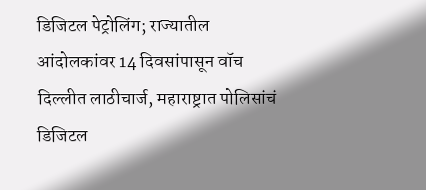डिजिटल पेट्रोलिंग; राज्यातील आंदोलकांवर 14 दिवसांपासून वॉच
दिल्लीत लाठीचार्ज, महाराष्ट्रात पोलिसांचं डिजिटल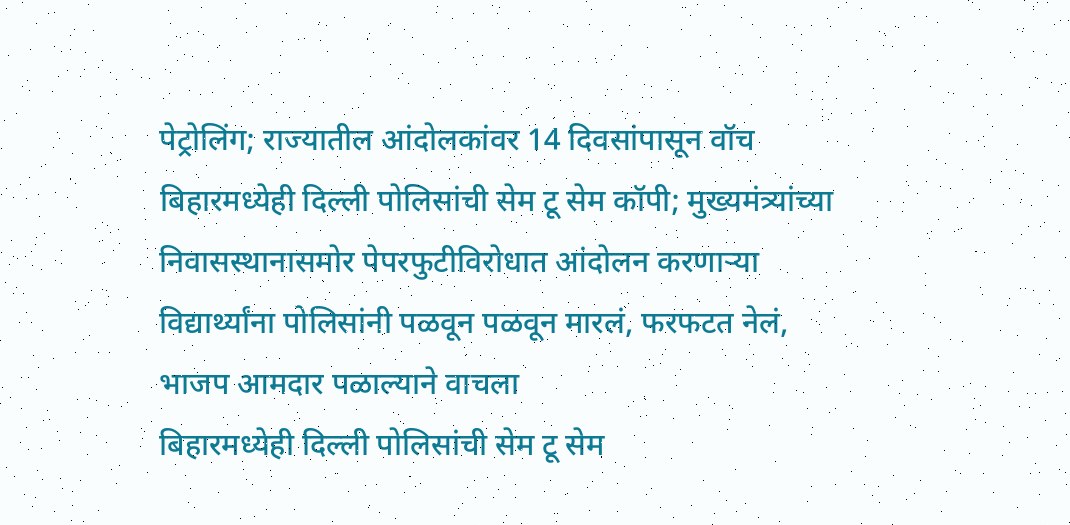पेट्रोलिंग; राज्यातील आंदोलकांवर 14 दिवसांपासून वॉच
बिहारमध्येही दिल्ली पोलिसांची सेम टू सेम कॉपी; मुख्यमंत्र्यांच्या निवासस्थानासमोर पेपरफुटीविरोधात आंदोलन करणाऱ्या विद्यार्थ्यांना पोलिसांनी पळवून पळवून मारलं, फरफटत नेलं, भाजप आमदार पळाल्याने वाचला
बिहारमध्येही दिल्ली पोलिसांची सेम टू सेम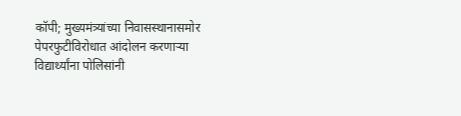कॉपी; मुख्यमंत्र्यांच्या निवासस्थानासमोर पेपरफुटीविरोधात आंदोलन करणाऱ्या विद्यार्थ्यांना पोलिसांनी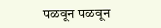पळवून पळवून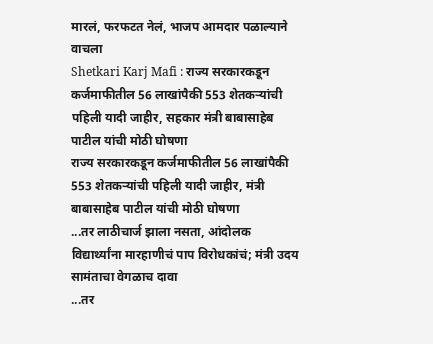मारलं, फरफटत नेलं, भाजप आमदार पळाल्याने वाचला
Shetkari Karj Mafi : राज्य सरकारकडून कर्जमाफीतील 56 लाखांपैकी 553 शेतकऱ्यांची पहिली यादी जाहीर, सहकार मंत्री बाबासाहेब पाटील यांची मोठी घोषणा
राज्य सरकारकडून कर्जमाफीतील 56 लाखांपैकी 553 शेतकऱ्यांची पहिली यादी जाहीर, मंत्री बाबासाहेब पाटील यांची मोठी घोषणा
...तर लाठीचार्ज झाला नसता, आंदोलक विद्यार्थ्यांना मारहाणीचं पाप विरोधकांचं; मंत्री उदय सामंताचा वेगळाच दावा
...तर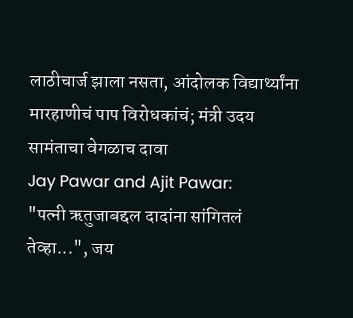लाठीचार्ज झाला नसता, आंदोलक विद्यार्थ्यांना मारहाणीचं पाप विरोधकांचं; मंत्री उदय सामंताचा वेगळाच दावा
Jay Pawar and Ajit Pawar:
"पत्नी ऋतुजाबद्दल दादांना सांगितलं तेव्हा...", जय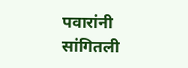पवारांनी सांगितली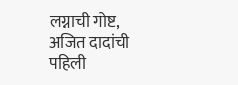लग्नाची गोष्ट, अजित दादांची पहिली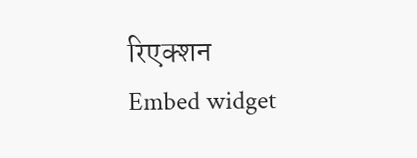रिएक्शन
Embed widget